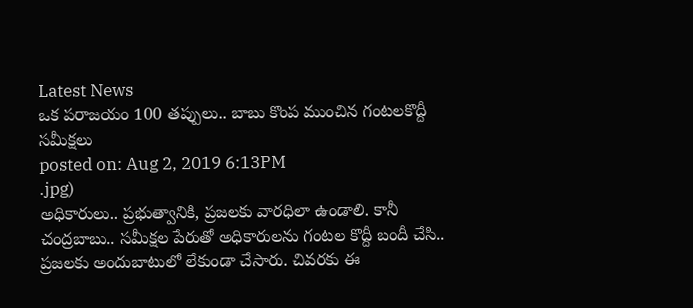Latest News
ఒక పరాజయం 100 తప్పులు.. బాబు కొంప ముంచిన గంటలకొద్దీ సమీక్షలు
posted on: Aug 2, 2019 6:13PM
.jpg)
అధికారులు.. ప్రభుత్వానికి, ప్రజలకు వారధిలా ఉండాలి. కానీ చంద్రబాబు.. సమీక్షల పేరుతో అధికారులను గంటల కొద్దీ బందీ చేసి.. ప్రజలకు అందుబాటులో లేకుండా చేసారు. చివరకు ఈ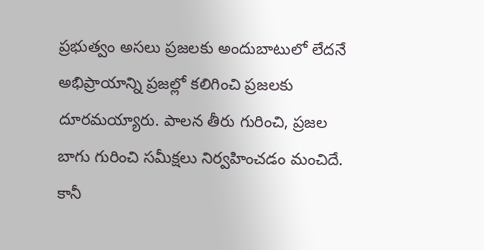ప్రభుత్వం అసలు ప్రజలకు అందుబాటులో లేదనే అభిప్రాయాన్ని ప్రజల్లో కలిగించి ప్రజలకు దూరమయ్యారు. పాలన తీరు గురించి, ప్రజల బాగు గురించి సమీక్షలు నిర్వహించడం మంచిదే. కానీ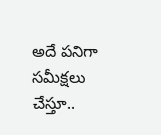అదే పనిగా సమీక్షలు చేస్తూ..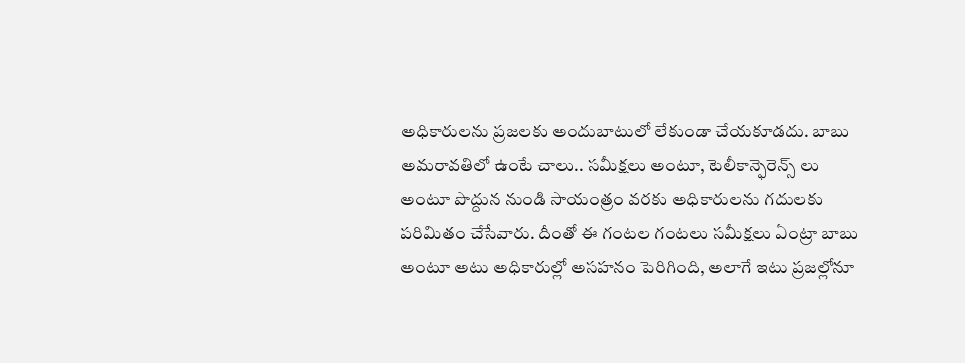అధికారులను ప్రజలకు అందుబాటులో లేకుండా చేయకూడదు. బాబు అమరావతిలో ఉంటే చాలు.. సమీక్షలు అంటూ, టెలీకాన్ఫెరెన్స్ లు అంటూ పొద్దున నుండి సాయంత్రం వరకు అధికారులను గదులకు పరిమితం చేసేవారు. దీంతో ఈ గంటల గంటలు సమీక్షలు ఏంట్రా బాబు అంటూ అటు అధికారుల్లో అసహనం పెరిగింది, అలాగే ఇటు ప్రజల్లోనూ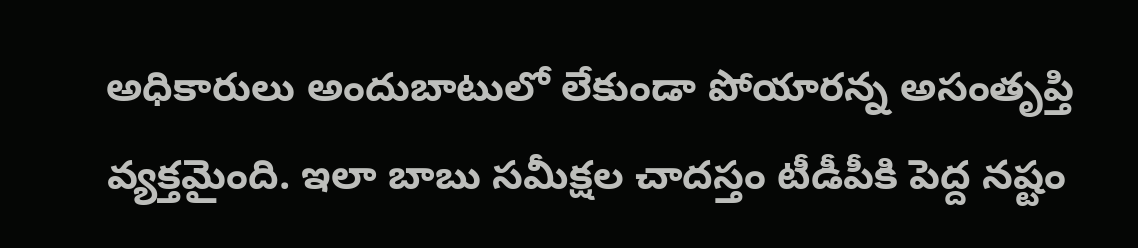అధికారులు అందుబాటులో లేకుండా పోయారన్న అసంతృప్తి వ్యక్తమైంది. ఇలా బాబు సమీక్షల చాదస్తం టీడీపీకి పెద్ద నష్టం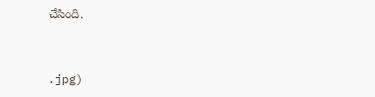చేసింది.



.jpg)